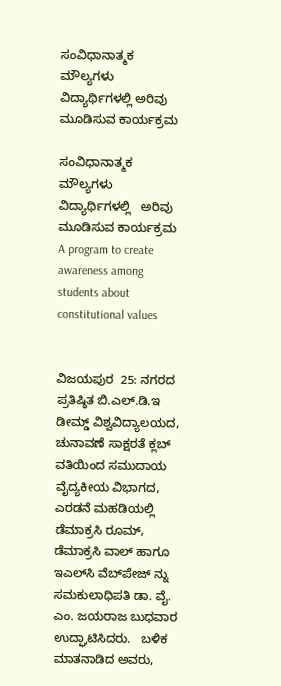ಸಂವಿಧಾನಾತ್ಮಕ ಮೌಲ್ಯಗಳು ವಿದ್ಯಾರ್ಥಿಗಳಲ್ಲಿ ಅರಿವು ಮೂಡಿಸುವ ಕಾರ್ಯಕ್ರಮ

ಸಂವಿಧಾನಾತ್ಮಕ ಮೌಲ್ಯಗಳು   ವಿದ್ಯಾರ್ಥಿಗಳಲ್ಲಿ   ಅರಿವು  ಮೂಡಿಸುವ ಕಾರ್ಯಕ್ರಮ  A program to create awareness among students about constitutional values


ವಿಜಯಪುರ  25: ನಗರದ ಪ್ರತಿಷ್ಠಿತ ಬಿ.ಎಲ್‌.ಡಿ.ಇ ಡೀಮ್ಡ್‌ ವಿಶ್ವವಿದ್ಯಾಲಯದ, ಚುನಾವಣೆ ಸಾಕ್ಷರತೆ ಕ್ಲಬ್ ವತಿಯಿಂದ ಸಮುದಾಯ ವೈದ್ಯಕೀಯ ವಿಭಾಗದ, ಎರಡನೆ ಮಹಡಿಯಲ್ಲಿ ಡೆಮಾಕ್ರಸಿ ರೂಮ್, ಡೆಮಾಕ್ರಸಿ ವಾಲ್ ಹಾಗೂ ಇಎಲ್‌ಸಿ ವೆಬ್‌ಪೇಜ್ ನ್ನು ಸಮಕುಲಾಧಿಪತಿ ಡಾ. ವೈ. ಎಂ. ಜಯರಾಜ ಬುಧವಾರ ಉದ್ಘಾಟಿಸಿದರು.   ಬಳಿಕ ಮಾತನಾಡಿದ ಅವರು,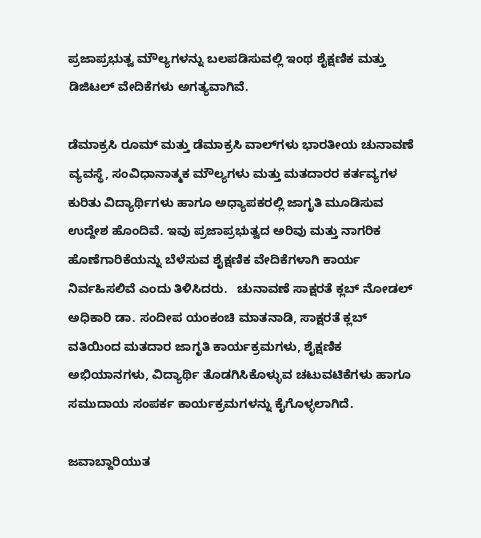ಪ್ರಜಾಪ್ರಭುತ್ವ ಮೌಲ್ಯಗಳನ್ನು ಬಲಪಡಿಸುವಲ್ಲಿ ಇಂಥ ಶೈಕ್ಷಣಿಕ ಮತ್ತು ಡಿಜಿಟಲ್ ವೇದಿಕೆಗಳು ಅಗತ್ಯವಾಗಿವೆ.

ಡೆಮಾಕ್ರಸಿ ರೂಮ್ ಮತ್ತು ಡೆಮಾಕ್ರಸಿ ವಾಲ್‌ಗಳು ಭಾರತೀಯ ಚುನಾವಣೆ ವ್ಯವಸ್ಥೆ, ಸಂವಿಧಾನಾತ್ಮಕ ಮೌಲ್ಯಗಳು ಮತ್ತು ಮತದಾರರ ಕರ್ತವ್ಯಗಳ ಕುರಿತು ವಿದ್ಯಾರ್ಥಿಗಳು ಹಾಗೂ ಅಧ್ಯಾಪಕರಲ್ಲಿ ಜಾಗೃತಿ ಮೂಡಿಸುವ ಉದ್ದೇಶ ಹೊಂದಿವೆ. ಇವು ಪ್ರಜಾಪ್ರಭುತ್ವದ ಅರಿವು ಮತ್ತು ನಾಗರಿಕ ಹೊಣೆಗಾರಿಕೆಯನ್ನು ಬೆಳೆಸುವ ಶೈಕ್ಷಣಿಕ ವೇದಿಕೆಗಳಾಗಿ ಕಾರ್ಯ ನಿರ್ವಹಿಸಲಿವೆ ಎಂದು ತಿಳಿಸಿದರು.   ಚುನಾವಣೆ ಸಾಕ್ಷರತೆ ಕ್ಲಬ್ ನೋಡಲ್ ಅಧಿಕಾರಿ ಡಾ. ಸಂದೀಪ ಯಂಕಂಚಿ ಮಾತನಾಡಿ, ಸಾಕ್ಷರತೆ ಕ್ಲಬ್ ವತಿಯಿಂದ ಮತದಾರ ಜಾಗೃತಿ ಕಾರ್ಯಕ್ರಮಗಳು, ಶೈಕ್ಷಣಿಕ ಅಭಿಯಾನಗಳು, ವಿದ್ಯಾರ್ಥಿ ತೊಡಗಿಸಿಕೊಳ್ಳುವ ಚಟುವಟಿಕೆಗಳು ಹಾಗೂ ಸಮುದಾಯ ಸಂಪರ್ಕ ಕಾರ್ಯಕ್ರಮಗಳನ್ನು ಕೈಗೊಳ್ಳಲಾಗಿದೆ.

ಜವಾಬ್ದಾರಿಯುತ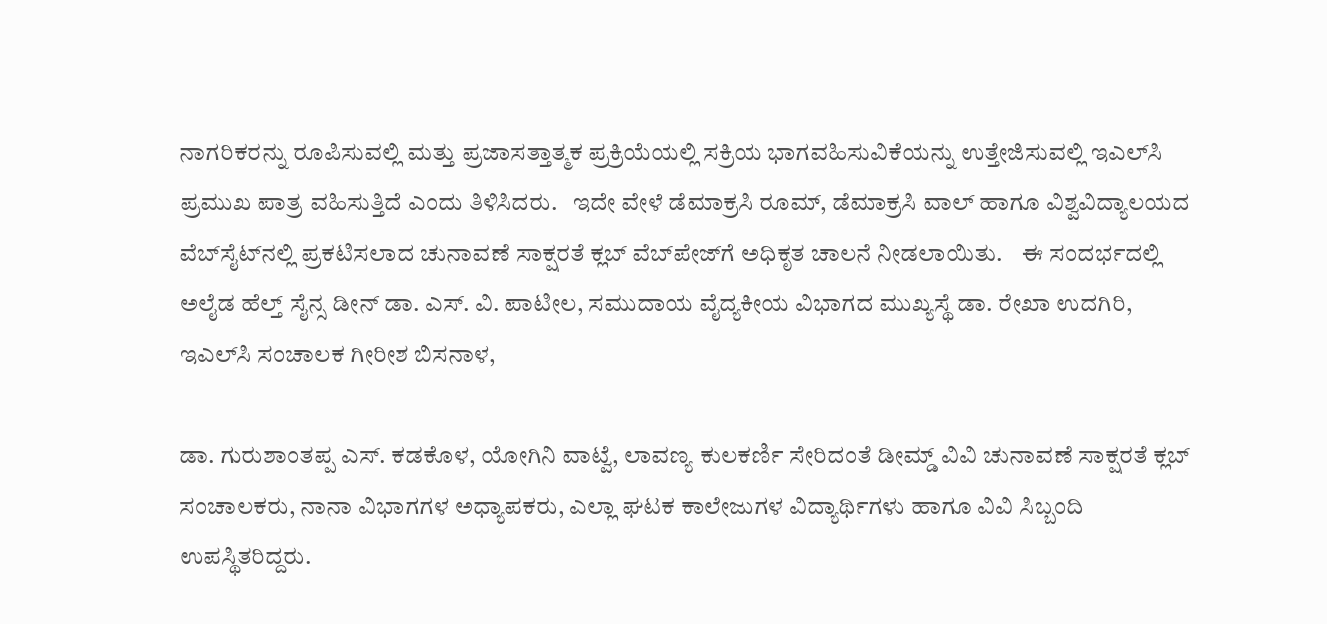ನಾಗರಿಕರನ್ನು ರೂಪಿಸುವಲ್ಲಿ ಮತ್ತು ಪ್ರಜಾಸತ್ತಾತ್ಮಕ ಪ್ರಕ್ರಿಯೆಯಲ್ಲಿ ಸಕ್ರಿಯ ಭಾಗವಹಿಸುವಿಕೆಯನ್ನು ಉತ್ತೇಜಿಸುವಲ್ಲಿ ಇಎಲ್‌ಸಿ ಪ್ರಮುಖ ಪಾತ್ರ ವಹಿಸುತ್ತಿದೆ ಎಂದು ತಿಳಿಸಿದರು.   ಇದೇ ವೇಳೆ ಡೆಮಾಕ್ರಸಿ ರೂಮ್, ಡೆಮಾಕ್ರಸಿ ವಾಲ್ ಹಾಗೂ ವಿಶ್ವವಿದ್ಯಾಲಯದ ವೆಬ್‌ಸೈಟ್‌ನಲ್ಲಿ ಪ್ರಕಟಿಸಲಾದ ಚುನಾವಣೆ ಸಾಕ್ಷರತೆ ಕ್ಲಬ್ ವೆಬ್‌ಪೇಜ್‌ಗೆ ಅಧಿಕೃತ ಚಾಲನೆ ನೀಡಲಾಯಿತು.    ಈ ಸಂದರ್ಭದಲ್ಲಿ ಅಲೈಡ ಹೆಲ್ತ್‌ ಸೈನ್ಸ ಡೀನ್ ಡಾ. ಎಸ್‌. ವಿ. ಪಾಟೀಲ, ಸಮುದಾಯ ವೈದ್ಯಕೀಯ ವಿಭಾಗದ ಮುಖ್ಯಸ್ಥೆ ಡಾ. ರೇಖಾ ಉದಗಿರಿ, ಇಎಲ್‌ಸಿ ಸಂಚಾಲಕ ಗೀರೀಶ ಬಿಸನಾಳ,

ಡಾ. ಗುರುಶಾಂತಪ್ಪ ಎಸ್‌. ಕಡಕೊಳ, ಯೋಗಿನಿ ವಾಟ್ವೆ, ಲಾವಣ್ಯ ಕುಲಕರ್ಣಿ ಸೇರಿದಂತೆ ಡೀಮ್ಡ್‌ ವಿವಿ ಚುನಾವಣೆ ಸಾಕ್ಷರತೆ ಕ್ಲಬ್ ಸಂಚಾಲಕರು, ನಾನಾ ವಿಭಾಗಗಳ ಅಧ್ಯಾಪಕರು, ಎಲ್ಲಾ ಘಟಕ ಕಾಲೇಜುಗಳ ವಿದ್ಯಾರ್ಥಿಗಳು ಹಾಗೂ ವಿವಿ ಸಿಬ್ಬಂದಿ ಉಪಸ್ಥಿತರಿದ್ದರು.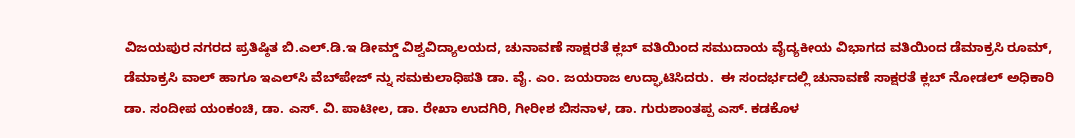ವಿಜಯಪುರ ನಗರದ ಪ್ರತಿಷ್ಠಿತ ಬಿ.ಎಲ್‌.ಡಿ.ಇ ಡೀಮ್ಡ್‌ ವಿಶ್ವವಿದ್ಯಾಲಯದ, ಚುನಾವಣೆ ಸಾಕ್ಷರತೆ ಕ್ಲಬ್ ವತಿಯಿಂದ ಸಮುದಾಯ ವೈದ್ಯಕೀಯ ವಿಭಾಗದ ವತಿಯಿಂದ ಡೆಮಾಕ್ರಸಿ ರೂಮ್, ಡೆಮಾಕ್ರಸಿ ವಾಲ್ ಹಾಗೂ ಇಎಲ್‌ಸಿ ವೆಬ್‌ಪೇಜ್ ನ್ನು ಸಮಕುಲಾಧಿಪತಿ ಡಾ. ವೈ. ಎಂ. ಜಯರಾಜ ಉದ್ಘಾಟಿಸಿದರು.  ಈ ಸಂದರ್ಭದಲ್ಲಿ ಚುನಾವಣೆ ಸಾಕ್ಷರತೆ ಕ್ಲಬ್ ನೋಡಲ್ ಅಧಿಕಾರಿ ಡಾ. ಸಂದೀಪ ಯಂಕಂಚಿ, ಡಾ. ಎಸ್‌. ವಿ. ಪಾಟೀಲ, ಡಾ. ರೇಖಾ ಉದಗಿರಿ, ಗೀರೀಶ ಬಿಸನಾಳ, ಡಾ. ಗುರುಶಾಂತಪ್ಪ ಎಸ್‌. ಕಡಕೊಳ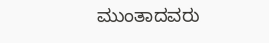ಮುಂತಾದವರು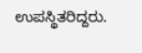ಉಪಸ್ಥಿತರಿದ್ದರು.